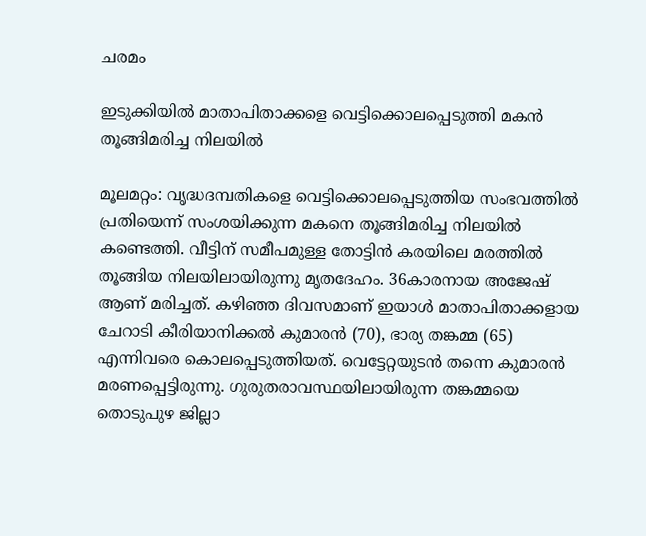ചരമം

ഇടുക്കിയില്‍ മാതാപിതാക്കളെ വെട്ടിക്കൊലപ്പെടുത്തി മകന്‍ തൂങ്ങിമരിച്ച നിലയില്‍

മൂലമറ്റം: വൃദ്ധദമ്പതികളെ വെട്ടിക്കൊലപ്പെടുത്തിയ സംഭവത്തില്‍ പ്രതിയെന്ന് സംശയിക്കുന്ന മകനെ തൂങ്ങിമരിച്ച നിലയില്‍ കണ്ടെത്തി. വീട്ടിന് സമീപമുള്ള തോട്ടിന്‍ കരയിലെ മരത്തില്‍ തൂങ്ങിയ നിലയിലായിരുന്നു മൃതദേഹം. 36കാരനായ അജേഷ് ആണ് മരിച്ചത്. കഴിഞ്ഞ ദിവസമാണ് ഇയാള്‍ മാതാപിതാക്കളായ ചേറാടി കീരിയാനിക്കല്‍ കുമാരന്‍ (70), ഭാര്യ തങ്കമ്മ (65) എന്നിവരെ കൊലപ്പെടുത്തിയത്. വെട്ടേറ്റയുടന്‍ തന്നെ കുമാരന്‍ മരണപ്പെട്ടിരുന്നു. ഗുരുതരാവസ്ഥയിലായിരുന്ന തങ്കമ്മയെ തൊടുപുഴ ജില്ലാ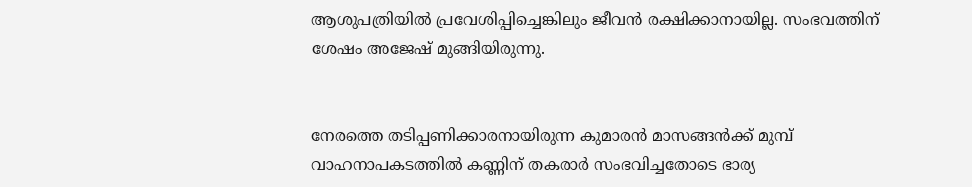ആശുപത്രിയില്‍ പ്രവേശിപ്പിച്ചെങ്കിലും ജീവന്‍ രക്ഷിക്കാനായില്ല. സംഭവത്തിന് ശേഷം അജേഷ് മുങ്ങിയിരുന്നു.


നേരത്തെ തടിപ്പണിക്കാരനായിരുന്ന കുമാരന്‍ മാസങ്ങന്‍ക്ക് മുമ്പ് വാഹനാപകടത്തില്‍ കണ്ണിന് തകരാര്‍ സംഭവിച്ചതോടെ ഭാര്യ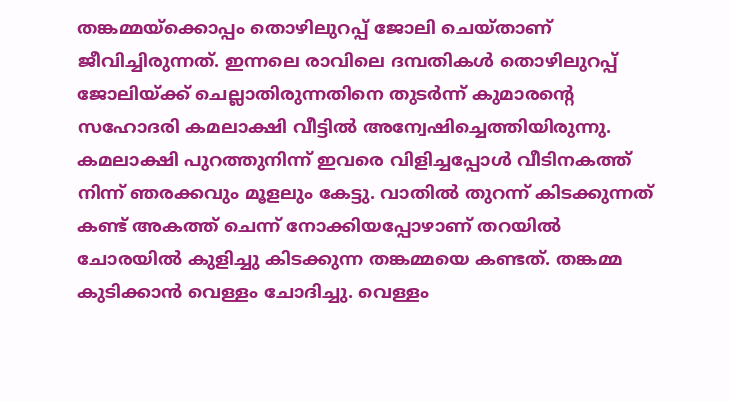തങ്കമ്മയ്ക്കൊപ്പം തൊഴിലുറപ്പ് ജോലി ചെയ്താണ് ജീവിച്ചിരുന്നത്. ഇന്നലെ രാവിലെ ദമ്പതികള്‍ തൊഴിലുറപ്പ് ജോലിയ്ക്ക് ചെല്ലാതിരുന്നതിനെ തുടര്‍ന്ന് കുമാരന്റെ സഹോദരി കമലാക്ഷി വീട്ടില്‍ അന്വേഷിച്ചെത്തിയിരുന്നു. കമലാക്ഷി പുറത്തുനിന്ന് ഇവരെ വിളിച്ചപ്പോള്‍ വീടിനകത്ത് നിന്ന് ഞരക്കവും മൂളലും കേട്ടു. വാതില്‍ തുറന്ന് കിടക്കുന്നത് കണ്ട് അകത്ത് ചെന്ന് നോക്കിയപ്പോഴാണ് തറയില്‍ ചോരയില്‍ കുളിച്ചു കിടക്കുന്ന തങ്കമ്മയെ കണ്ടത്. തങ്കമ്മ കുടിക്കാന്‍ വെള്ളം ചോദിച്ചു. വെള്ളം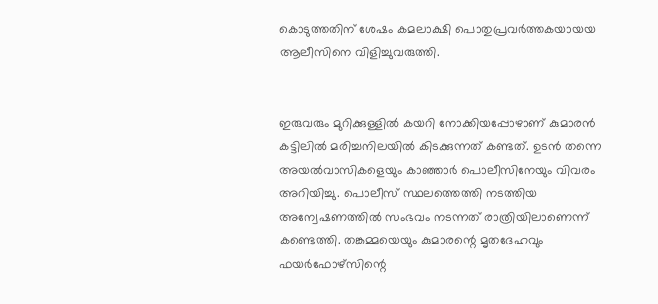കൊടുത്തതിന് ശേഷം കമലാക്ഷി പൊതുപ്രവര്‍ത്തകയായയ ആലീസിനെ വിളിച്ചുവരുത്തി.


ഇരുവരും മുറിക്കുള്ളില്‍ കയറി നോക്കിയപ്പോഴാണ് കുമാരന്‍ കട്ടിലില്‍ മരിച്ചനിലയില്‍ കിടക്കുന്നത് കണ്ടത്. ഉടന്‍ തന്നെ അയല്‍വാസികളെയും കാഞ്ഞാര്‍ പൊലീസിനേയും വിവരം അറിയിച്ചു. പൊലീസ് സ്ഥലത്തെത്തി നടത്തിയ അന്വേഷണത്തില്‍ സംഭവം നടന്നത് രാത്രിയിലാണെന്ന് കണ്ടെത്തി. തങ്കമ്മയെയും കുമാരന്റെ മൃതദേഹവും ഫയര്‍ഫോഴ്സിന്റെ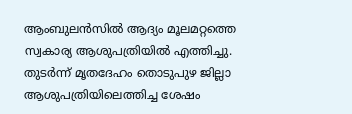ആംബുലന്‍സില്‍ ആദ്യം മൂലമറ്റത്തെ സ്വകാര്യ ആശുപത്രിയില്‍ എത്തിച്ചു. തുടര്‍ന്ന് മൃതദേഹം തൊടുപുഴ ജില്ലാ ആശുപത്രിയിലെത്തിച്ച ശേഷം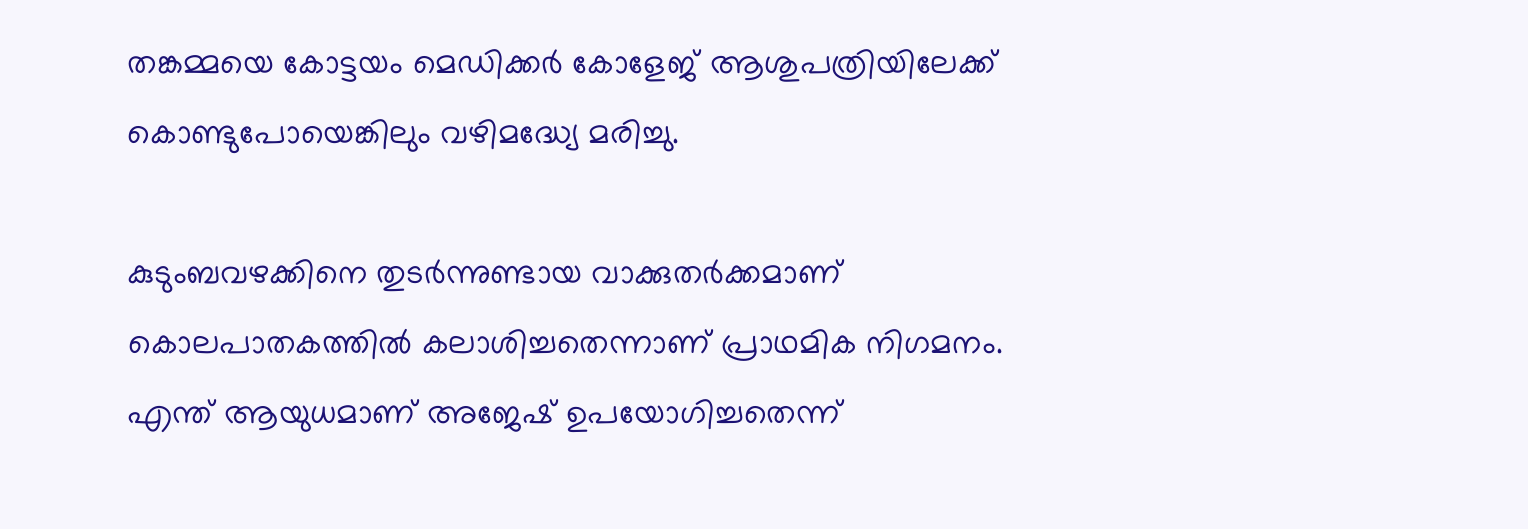തങ്കമ്മയെ കോട്ടയം മെഡിക്കര്‍ കോളേജ് ആശുപത്രിയിലേക്ക് കൊണ്ടുപോയെങ്കിലും വഴിമദ്ധ്യേ മരിച്ചു.

കുടുംബവഴക്കിനെ തുടര്‍ന്നുണ്ടായ വാക്കുതര്‍ക്കമാണ് കൊലപാതകത്തില്‍ കലാശിച്ചതെന്നാണ് പ്രാഥമിക നിഗമനം. എന്ത് ആയുധമാണ് അജേഷ് ഉപയോഗിച്ചതെന്ന്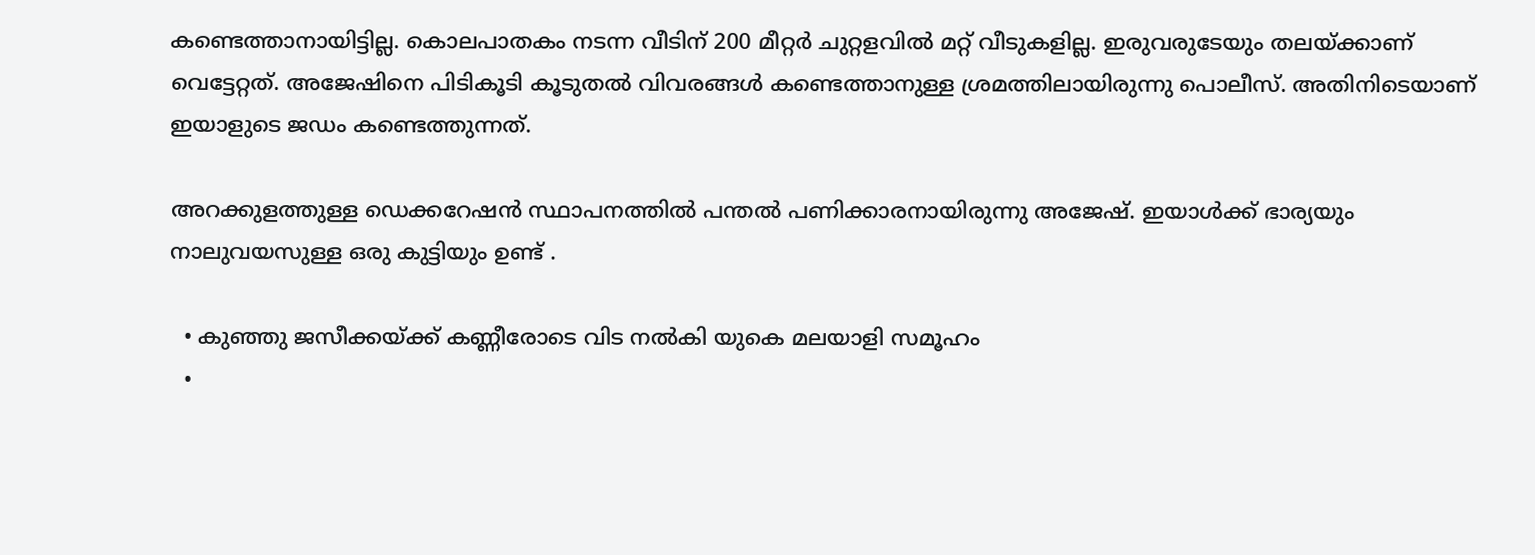കണ്ടെത്താനായിട്ടില്ല. കൊലപാതകം നടന്ന വീടിന് 200 മീറ്റര്‍ ചുറ്റളവില്‍ മറ്റ് വീടുകളില്ല. ഇരുവരുടേയും തലയ്ക്കാണ് വെട്ടേറ്റത്. അജേഷിനെ പിടികൂടി കൂടുതല്‍ വിവരങ്ങള്‍ കണ്ടെത്താനുള്ള ശ്രമത്തിലായിരുന്നു പൊലീസ്. അതിനിടെയാണ് ഇയാളുടെ ജഡം കണ്ടെത്തുന്നത്.

അറക്കുളത്തുള്ള ഡെക്കറേഷന്‍ സ്ഥാപനത്തില്‍ പന്തല്‍ പണിക്കാരനായിരുന്നു അജേഷ്. ഇയാള്‍ക്ക് ഭാര്യയും നാലുവയസുള്ള ഒരു കുട്ടിയും ഉണ്ട് .

  • കുഞ്ഞു ജസീക്കയ്ക്ക് കണ്ണീരോടെ വിട നല്‍കി യുകെ മലയാളി സമൂഹം
  •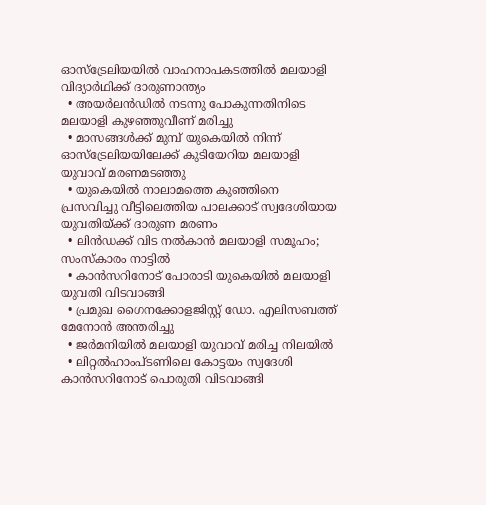ഓസ്‌ട്രേലിയയില്‍ വാഹനാപകടത്തില്‍ മലയാളി വിദ്യാര്‍ഥിക്ക് ദാരുണാന്ത്യം
  • അയര്‍ലന്‍ഡില്‍ നടന്നു പോകുന്നതിനിടെ മലയാളി കുഴഞ്ഞുവീണ് മരിച്ചു
  • മാസങ്ങള്‍ക്ക് മുമ്പ് യുകെയില്‍ നിന്ന് ഓസ്‌ട്രേലിയയിലേക്ക് കുടിയേറിയ മലയാളി യുവാവ് മരണമടഞ്ഞു
  • യുകെയില്‍ നാലാമത്തെ കുഞ്ഞിനെ പ്രസവിച്ചു വീട്ടിലെത്തിയ പാലക്കാട് സ്വദേശിയായ യുവതിയ്ക്ക് ദാരുണ മരണം
  • ലിന്‍ഡക്ക്‌ വിട നല്‍കാന്‍ മലയാളി സമൂഹം; സംസ്‌കാരം നാട്ടില്‍
  • കാന്‍സറിനോട് പോരാടി യുകെയില്‍ മലയാളി യുവതി വിടവാങ്ങി
  • പ്രമുഖ ഗൈനക്കോളജിസ്റ്റ് ഡോ. എലിസബത്ത് മേനോന്‍ അന്തരിച്ചു
  • ജര്‍മനിയില്‍ മലയാളി യുവാവ് മരിച്ച നിലയില്‍
  • ലിറ്റല്‍ഹാംപ്ടണിലെ കോട്ടയം സ്വദേശി കാന്‍സറിനോട് പൊരുതി വിടവാങ്ങി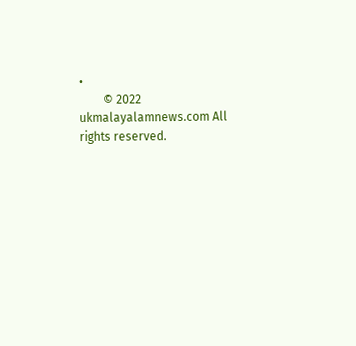•
        © 2022 ukmalayalamnews.com All rights reserved.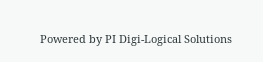Powered by PI Digi-Logical Solutions